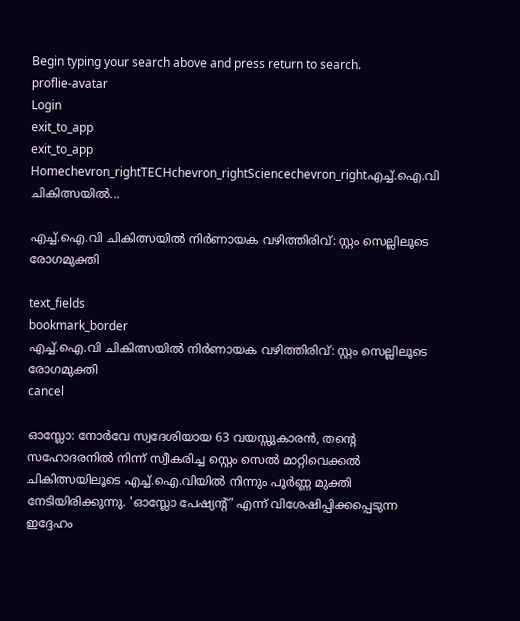Begin typing your search above and press return to search.
proflie-avatar
Login
exit_to_app
exit_to_app
Homechevron_rightTECHchevron_rightSciencechevron_rightഎച്ച്.ഐ.വി ചികിത്സയിൽ...

എച്ച്.ഐ.വി ചികിത്സയിൽ നിർണായക വഴിത്തിരിവ്: സ്റ്റം സെല്ലിലൂടെ രോഗമുക്തി

text_fields
bookmark_border
എച്ച്.ഐ.വി ചികിത്സയിൽ നിർണായക വഴിത്തിരിവ്: സ്റ്റം സെല്ലിലൂടെ രോഗമുക്തി
cancel

ഓസ്ലോ: നോർവേ സ്വദേശിയായ 63 വയസ്സുകാരൻ, തന്റെ സഹോദരനിൽ നിന്ന് സ്വീകരിച്ച സ്റ്റെം സെൽ മാറ്റിവെക്കൽ ചികിത്സയിലൂടെ എച്ച്.ഐ.വിയിൽ നിന്നും പൂർണ്ണ മുക്തി നേടിയിരിക്കുന്നു. 'ഓസ്ലോ പേഷ്യന്റ്' എന്ന് വിശേഷിപ്പിക്കപ്പെടുന്ന ഇദ്ദേഹം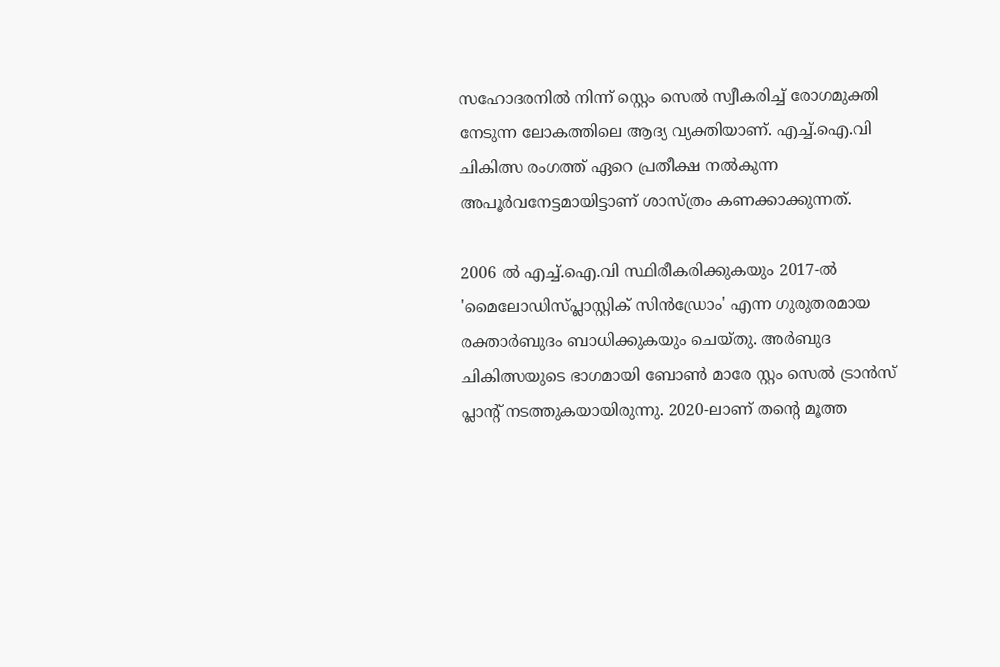സഹോദരനിൽ നിന്ന് സ്റ്റെം സെൽ സ്വീകരിച്ച് രോഗമുക്തി നേടുന്ന ലോകത്തിലെ ആദ്യ വ്യക്തിയാണ്. എച്ച്.ഐ.വി ചികിത്സ രംഗത്ത് ഏറെ പ്രതീക്ഷ നൽകുന്ന അപൂർവനേട്ടമായിട്ടാണ് ശാസ്ത്രം കണക്കാക്കുന്നത്.

2006 ൽ എച്ച്.ഐ.വി സ്ഥിരീകരിക്കുകയും 2017-ൽ 'മൈലോഡിസ്പ്ലാസ്റ്റിക് സിൻഡ്രോം' എന്ന ഗുരുതരമായ രക്താർബുദം ബാധിക്കുകയും ചെയ്തു. അർബുദ ചികിത്സയുടെ ഭാഗമായി ബോൺ മാരേ സ്റ്റം സെൽ ട്രാൻസ് പ്ലാൻ്റ് നടത്തുകയായിരുന്നു. 2020-ലാണ് തന്റെ മൂത്ത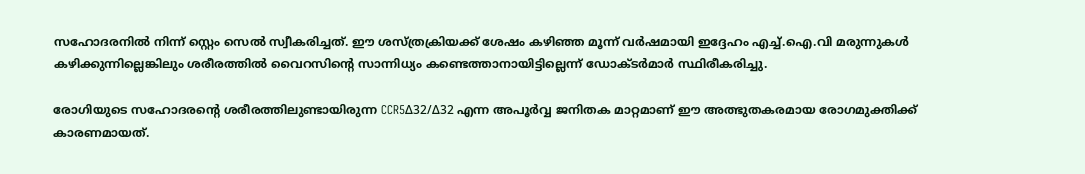സഹോദരനിൽ നിന്ന് സ്റ്റെം സെൽ സ്വീകരിച്ചത്. ഈ ശസ്ത്രക്രിയക്ക് ശേഷം കഴിഞ്ഞ മൂന്ന് വർഷമായി ഇദ്ദേഹം എച്ച്.ഐ.വി മരുന്നുകൾ കഴിക്കുന്നില്ലെങ്കിലും ശരീരത്തിൽ വൈറസിന്റെ സാന്നിധ്യം കണ്ടെത്താനായിട്ടില്ലെന്ന് ഡോക്ടർമാർ സ്ഥിരീകരിച്ചു.

രോഗിയുടെ സഹോദരന്റെ ശരീരത്തിലുണ്ടായിരുന്ന CCR5Δ32/Δ32 എന്ന അപൂർവ്വ ജനിതക മാറ്റമാണ് ഈ അത്ഭുതകരമായ രോഗമുക്തിക്ക് കാരണമായത്.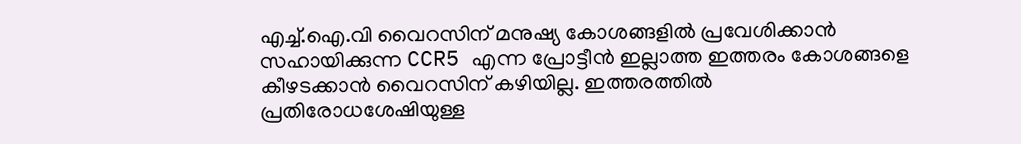എച്ച്.ഐ.വി വൈറസിന് മനുഷ്യ കോശങ്ങളിൽ പ്രവേശിക്കാൻ സഹായിക്കുന്ന CCR5 എന്ന പ്രോട്ടീൻ ഇല്ലാത്ത ഇത്തരം കോശങ്ങളെ കീഴടക്കാൻ വൈറസിന് കഴിയില്ല. ഇത്തരത്തിൽ പ്രതിരോധശേഷിയുള്ള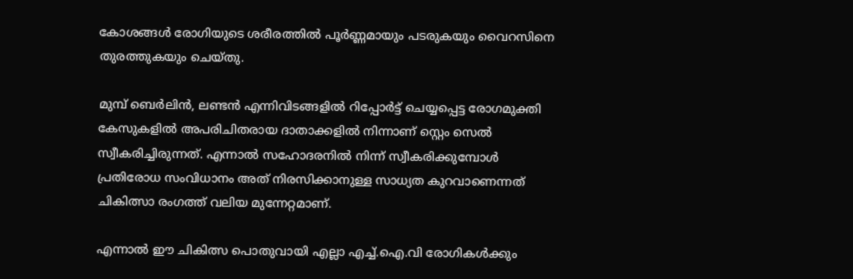കോശങ്ങൾ രോഗിയുടെ ശരീരത്തിൽ പൂർണ്ണമായും പടരുകയും വൈറസിനെ തുരത്തുകയും ചെയ്തു.

മുമ്പ് ബെർലിൻ, ലണ്ടൻ എന്നിവിടങ്ങളിൽ റിപ്പോർട്ട് ചെയ്യപ്പെട്ട രോഗമുക്തി കേസുകളിൽ അപരിചിതരായ ദാതാക്കളിൽ നിന്നാണ് സ്റ്റെം സെൽ സ്വീകരിച്ചിരുന്നത്. എന്നാൽ സഹോദരനിൽ നിന്ന് സ്വീകരിക്കുമ്പോൾ പ്രതിരോധ സംവിധാനം അത് നിരസിക്കാനുള്ള സാധ്യത കുറവാണെന്നത് ചികിത്സാ രംഗത്ത് വലിയ മുന്നേറ്റമാണ്.

എന്നാൽ ഈ ചികിത്സ പൊതുവായി എല്ലാ എച്ച്.ഐ.വി രോഗികൾക്കും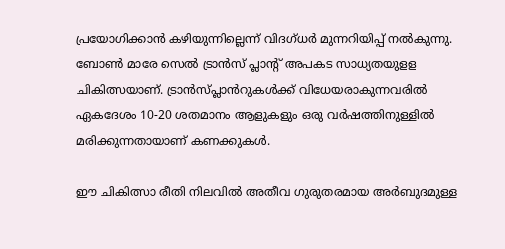പ്രയോഗിക്കാൻ കഴിയുന്നില്ലെന്ന് വിദഗ്ധർ മുന്നറിയിപ്പ് നൽകുന്നു. ബോൺ മാരേ സെൽ ട്രാൻസ് പ്ലാൻ്റ് അപകട സാധ്യതയുളള ചികിത്സയാണ്. ട്രാൻസ്പ്ലാൻറുകൾക്ക് വിധേയരാകുന്നവരിൽ ഏകദേശം 10-20 ശതമാനം ആളുകളും ഒരു വർഷത്തിനുള്ളിൽ മരിക്കുന്നതായാണ് കണക്കുകൾ.

ഈ ചികിത്സാ രീതി നിലവിൽ അതീവ ഗുരുതരമായ അർബുദമുള്ള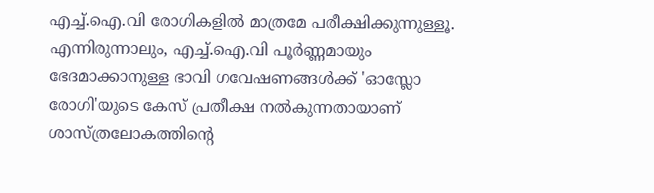എച്ച്.ഐ.വി രോഗികളിൽ മാത്രമേ പരീക്ഷിക്കുന്നുള്ളൂ. എന്നിരുന്നാലും, എച്ച്.ഐ.വി പൂർണ്ണമായും ഭേദമാക്കാനുള്ള ഭാവി ഗവേഷണങ്ങൾക്ക് 'ഓസ്ലോ രോഗി'യുടെ കേസ് പ്രതീക്ഷ നൽകുന്നതായാണ് ശാസ്ത്രലോകത്തിൻ്റെ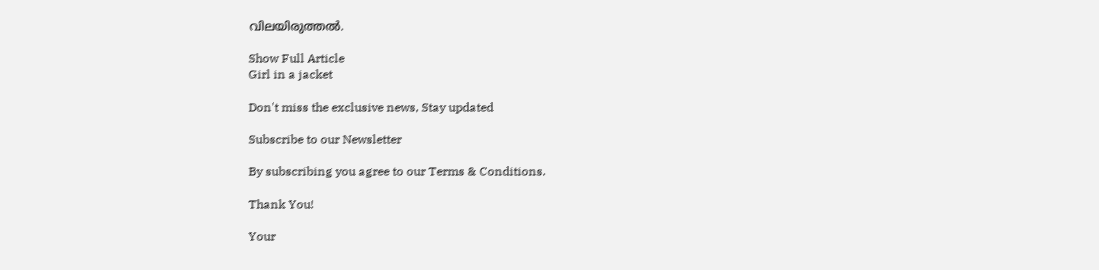വിലയിരുത്തൽ.

Show Full Article
Girl in a jacket

Don't miss the exclusive news, Stay updated

Subscribe to our Newsletter

By subscribing you agree to our Terms & Conditions.

Thank You!

Your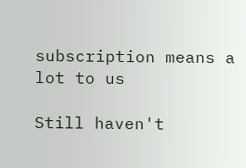subscription means a lot to us

Still haven't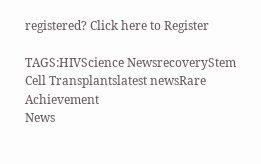registered? Click here to Register

TAGS:HIVScience NewsrecoveryStem Cell Transplantslatest newsRare Achievement
News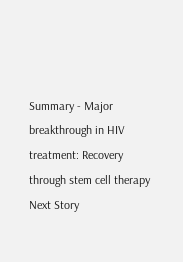Summary - Major breakthrough in HIV treatment: Recovery through stem cell therapy
Next Story